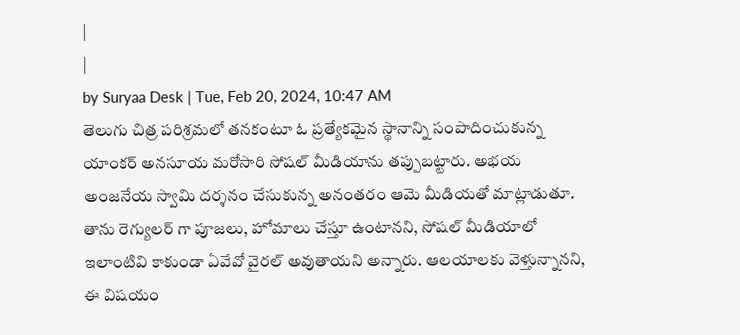|
|
by Suryaa Desk | Tue, Feb 20, 2024, 10:47 AM
తెలుగు చిత్ర పరిశ్రమలో తనకంటూ ఓ ప్రత్యేకమైన స్థానాన్ని సంపాదించుకున్న యాంకర్ అనసూయ మరోసారి సోషల్ మీడియాను తప్పుబట్టారు. అభయ అంజనేయ స్వామి దర్శనం చేసుకున్న అనంతరం ఆమె మీడియతో మాట్లాడుతూ. తాను రెగ్యులర్ గా పూజలు, హోమాలు చేస్తూ ఉంటానని, సోషల్ మీడియాలో ఇలాంటివి కాకుండా ఏవేవో వైరల్ అవుతాయని అన్నారు. ఆలయాలకు వెళ్తున్నానని, ఈ విషయం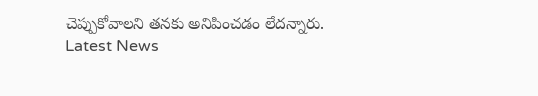చెప్పుకోవాలని తనకు అనిపించడం లేదన్నారు.
Latest News